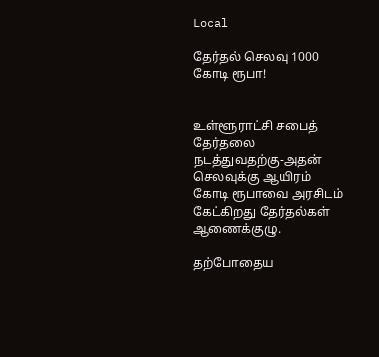Local

தேர்தல் செலவு 1000 கோடி ரூபா!


உள்ளூராட்சி சபைத் தேர்தலை நடத்துவதற்கு-அதன் செலவுக்கு ஆயிரம் கோடி ரூபாவை அரசிடம் கேட்கிறது தேர்தல்கள் ஆணைக்குழு.

தற்போதைய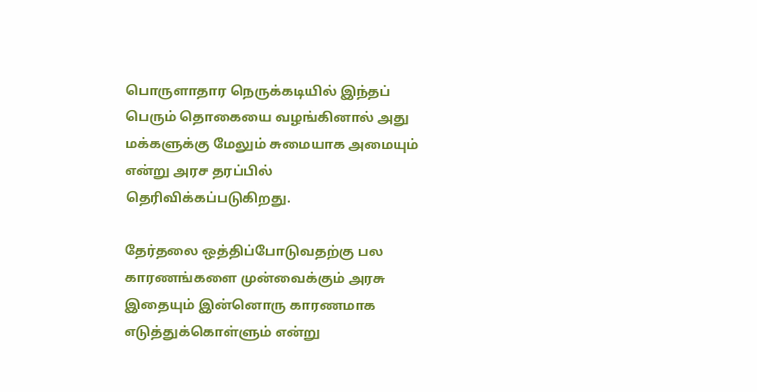பொருளாதார நெருக்கடியில் இந்தப் பெரும் தொகையை வழங்கினால் அது மக்களுக்கு மேலும் சுமையாக அமையும் என்று அரச தரப்பில் தெரிவிக்கப்படுகிறது.

தேர்தலை ஒத்திப்போடுவதற்கு பல காரணங்களை முன்வைக்கும் அரசு இதையும் இன்னொரு காரணமாக எடுத்துக்கொள்ளும் என்று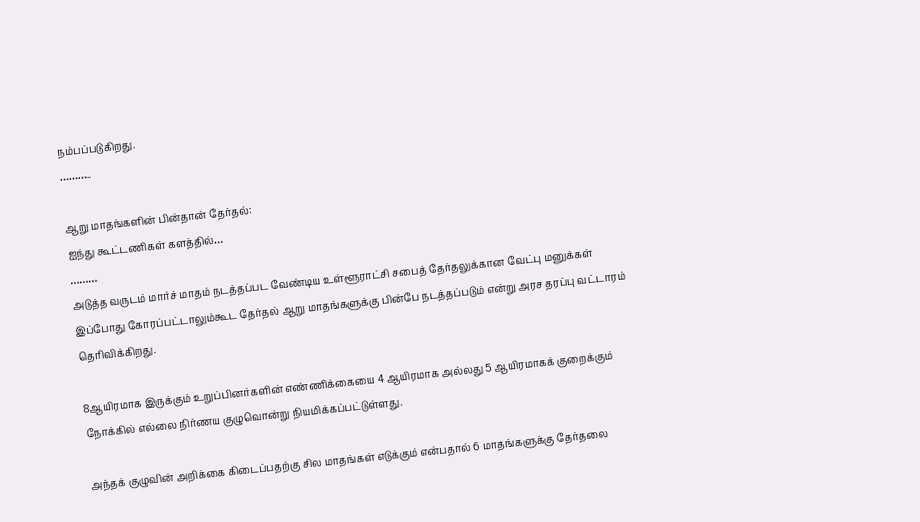நம்பப்படுகிறது.
………..

ஆறு மாதங்களின் பின்தான் தேர்தல்:
ஐந்து கூட்டணிகள் களத்தில்…
………
அடுத்த வருடம் மார்ச் மாதம் நடத்தப்பட வேண்டிய உள்ளூராட்சி சபைத் தேர்தலுக்கான வேட்பு மனுக்கள் இப்போது கோரப்பட்டாலும்கூட தேர்தல் ஆறு மாதங்களுக்கு பின்பே நடத்தப்படும் என்று அரச தரப்பு வட்டாரம் தெரிவிக்கிறது.

8ஆயிரமாக இருக்கும் உறுப்பினர்களின் எண்ணிக்கையை 4 ஆயிரமாக அல்லது 5 ஆயிரமாகக் குறைக்கும் நோக்கில் எல்லை நிர்ணய குழுவொன்று நியமிக்கப்பட்டுள்ளது.

அந்தக் குழுவின் அறிக்கை கிடைப்பதற்கு சில மாதங்கள் எடுக்கும் என்பதால் 6 மாதங்களுக்கு தேர்தலை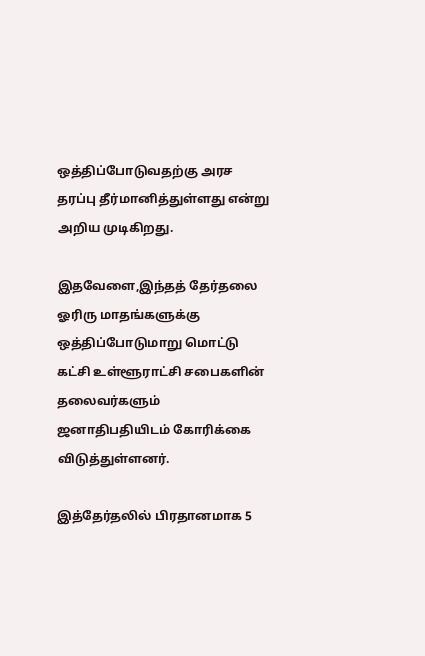ஒத்திப்போடுவதற்கு அரச தரப்பு தீர்மானித்துள்ளது என்று அறிய முடிகிறது.

இதவேளை,இந்தத் தேர்தலை ஓரிரு மாதங்களுக்கு ஒத்திப்போடுமாறு மொட்டு கட்சி உள்ளூராட்சி சபைகளின் தலைவர்களும் ஜனாதிபதியிடம் கோரிக்கை விடுத்துள்ளனர்.

இத்தேர்தலில் பிரதானமாக 5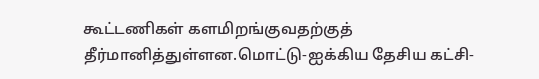கூட்டணிகள் களமிறங்குவதற்குத் தீர்மானித்துள்ளன.மொட்டு-ஐக்கிய தேசிய கட்சி-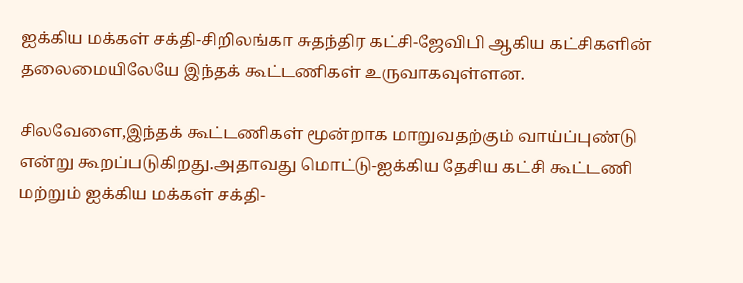ஐக்கிய மக்கள் சக்தி-சிறிலங்கா சுதந்திர கட்சி-ஜேவிபி ஆகிய கட்சிகளின் தலைமையிலேயே இந்தக் கூட்டணிகள் உருவாகவுள்ளன.

சிலவேளை,இந்தக் கூட்டணிகள் மூன்றாக மாறுவதற்கும் வாய்ப்புண்டு என்று கூறப்படுகிறது.அதாவது மொட்டு-ஐக்கிய தேசிய கட்சி கூட்டணி மற்றும் ஐக்கிய மக்கள் சக்தி-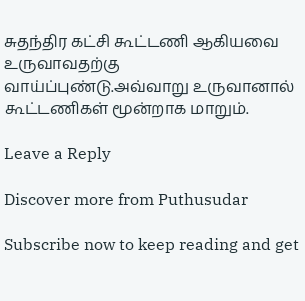சுதந்திர கட்சி கூட்டணி ஆகியவை உருவாவதற்கு வாய்ப்புண்டு.அவ்வாறு உருவானால் கூட்டணிகள் மூன்றாக மாறும்.

Leave a Reply

Discover more from Puthusudar

Subscribe now to keep reading and get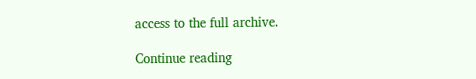access to the full archive.

Continue reading